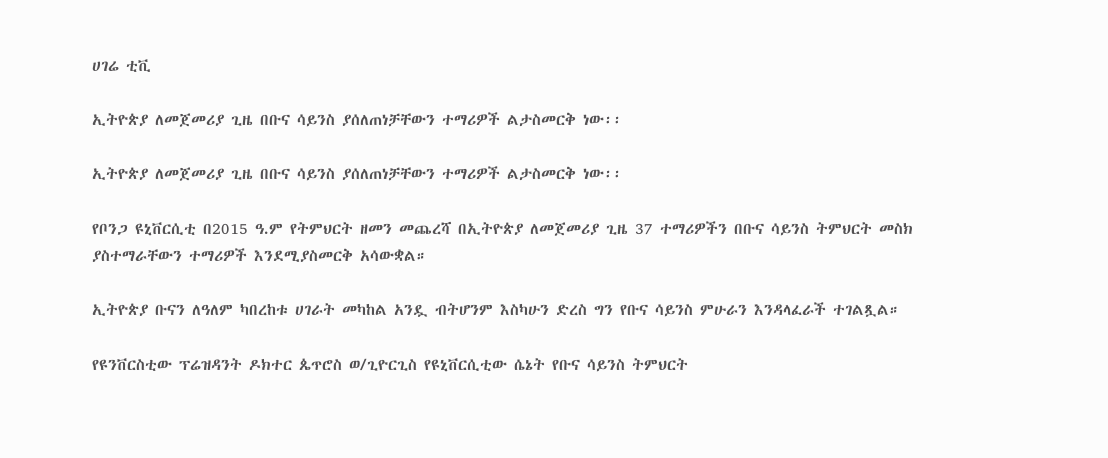ሀገሬ ቲቪ

ኢትዮጵያ ለመጀመሪያ ጊዜ በቡና ሳይንስ ያሰለጠነቻቸውን ተማሪዎች ልታስመርቅ ነው፡፡

ኢትዮጵያ ለመጀመሪያ ጊዜ በቡና ሳይንስ ያሰለጠነቻቸውን ተማሪዎች ልታስመርቅ ነው፡፡

የቦንጋ ዩኒቨርሲቲ በ2015 ዓ.ም የትምህርት ዘመን መጨረሻ በኢትዮጵያ ለመጀመሪያ ጊዜ 37 ተማሪዎችን በቡና ሳይንስ ትምህርት መስክ ያስተማራቸውን ተማሪዎች እንደሚያስመርቅ አሳውቋል።

ኢትዮጵያ ቡናን ለዓለም ካበረከቱ ሀገራት መካከል አንዷ ብትሆንም እስካሁን ድረስ ግን የቡና ሳይንስ ምሁራን እንዳላፈራች ተገልጿል።

የዩንቨርስቲው ፕሬዝዳንት ዶክተር ጴጥሮስ ወ/ጊዮርጊስ የዩኒቨርሲቲው ሴኔት የቡና ሳይንስ ትምህርት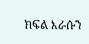ክፍል እራሱን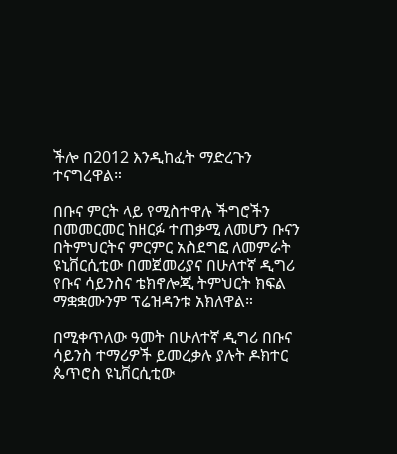ችሎ በ2012 እንዲከፈት ማድረጉን ተናግረዋል።

በቡና ምርት ላይ የሚስተዋሉ ችግሮችን በመመርመር ከዘርፉ ተጠቃሚ ለመሆን ቡናን በትምህርትና ምርምር አስደግፎ ለመምራት ዩኒቨርሲቲው በመጀመሪያና በሁለተኛ ዲግሪ የቡና ሳይንስና ቴክኖሎጂ ትምህርት ክፍል ማቋቋሙንም ፕሬዝዳንቱ አክለዋል።

በሚቀጥለው ዓመት በሁለተኛ ዲግሪ በቡና ሳይንስ ተማሪዎች ይመረቃሉ ያሉት ዶክተር ጴጥሮስ ዩኒቨርሲቲው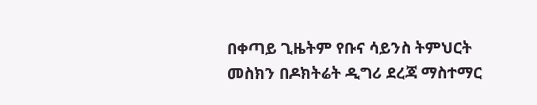በቀጣይ ጊዜትም የቡና ሳይንስ ትምህርት መስክን በዶክትሬት ዲግሪ ደረጃ ማስተማር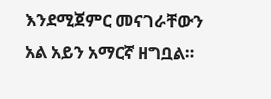እንደሚጀምር መናገራቸውን አል አይን አማርኛ ዘግቧል።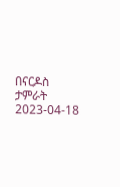በናርዶስ ታምራት
2023-04-18